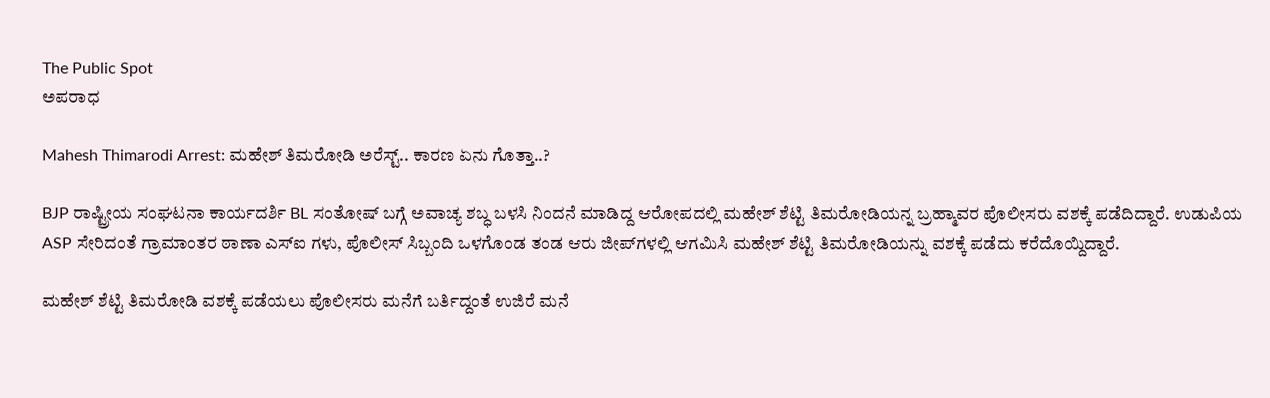The Public Spot
ಅಪರಾಧ

Mahesh Thimarodi Arrest: ಮಹೇಶ್‌ ತಿಮರೋಡಿ ಅರೆಸ್ಟ್‌.. ಕಾರಣ ಏನು ಗೊತ್ತಾ..?

BJP ರಾಷ್ಟ್ರೀಯ ಸಂಘಟನಾ ಕಾರ್ಯದರ್ಶಿ BL ಸಂತೋಷ್‌ ಬಗ್ಗೆ ಅವಾಚ್ಯ ಶಬ್ಧ ಬಳಸಿ ನಿಂದನೆ ಮಾಡಿದ್ದ ಆರೋಪದಲ್ಲಿ ಮಹೇಶ್‌ ಶೆಟ್ಟಿ ತಿಮರೋಡಿಯನ್ನ ಬ್ರಹ್ಮಾವರ ಪೊಲೀಸರು ವಶಕ್ಕೆ ಪಡೆದಿದ್ದಾರೆ. ಉಡುಪಿಯ ASP ಸೇರಿದಂತೆ ಗ್ರಾಮಾಂತರ ಠಾಣಾ ಎಸ್‌ಐ ಗಳು, ಪೊಲೀಸ್ ಸಿಬ್ಬಂದಿ ಒಳಗೊಂಡ ತಂಡ ಆರು ಜೀಪ್‌ಗಳಲ್ಲಿ ಆಗಮಿಸಿ ಮಹೇಶ್‌ ಶೆಟ್ಟಿ ತಿಮರೋಡಿಯನ್ನು ವಶಕ್ಕೆ ಪಡೆದು ಕರೆದೊಯ್ದಿದ್ದಾರೆ.

ಮಹೇಶ್‌ ಶೆಟ್ಟಿ ತಿಮರೋಡಿ ವಶಕ್ಕೆ ಪಡೆಯಲು ಪೊಲೀಸರು ಮನೆಗೆ ಬರ್ತಿದ್ದಂತೆ ಉಜಿರೆ ಮನೆ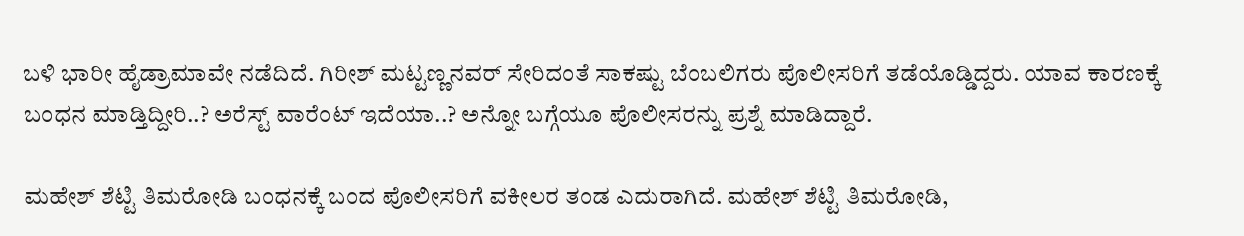ಬಳಿ ಭಾರೀ ಹೈಡ್ರಾಮಾವೇ ನಡೆದಿದೆ. ಗಿರೀಶ್‌ ಮಟ್ಟಣ್ಣನವರ್‌ ಸೇರಿದಂತೆ ಸಾಕಷ್ಟು ಬೆಂಬಲಿಗರು ಪೊಲೀಸರಿಗೆ ತಡೆಯೊಡ್ಡಿದ್ದರು. ಯಾವ ಕಾರಣಕ್ಕೆ ಬಂಧನ ಮಾಡ್ತಿದ್ದೀರಿ..? ಅರೆಸ್ಟ್‌ ವಾರೆಂಟ್‌ ಇದೆಯಾ..? ಅನ್ನೋ ಬಗ್ಗೆಯೂ ಪೊಲೀಸರನ್ನು ಪ್ರಶ್ನೆ ಮಾಡಿದ್ದಾರೆ.

ಮಹೇಶ್‌ ಶೆಟ್ಟಿ ತಿಮರೋಡಿ ಬಂಧನಕ್ಕೆ ಬಂದ ಪೊಲೀಸರಿಗೆ ವಕೀಲರ ತಂಡ ಎದುರಾಗಿದೆ. ಮಹೇಶ್‌ ಶೆಟ್ಟಿ ತಿಮರೋಡಿ,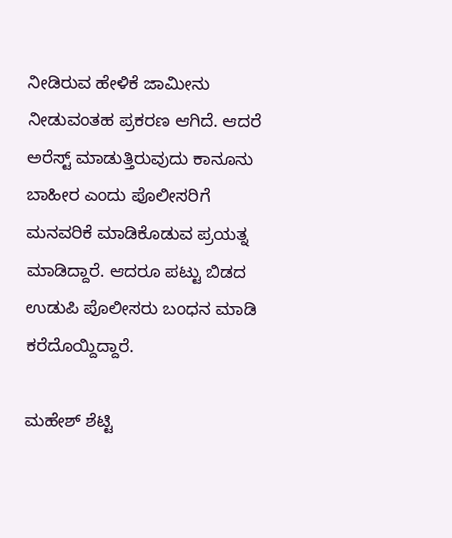ನೀಡಿರುವ ಹೇಳಿಕೆ ಜಾಮೀನು ನೀಡುವಂತಹ ಪ್ರಕರಣ ಆಗಿದೆ. ಆದರೆ ಅರೆಸ್ಟ್‌ ಮಾಡುತ್ತಿರುವುದು ಕಾನೂನು ಬಾಹೀರ ಎಂದು ಪೊಲೀಸರಿಗೆ ಮನವರಿಕೆ ಮಾಡಿಕೊಡುವ ಪ್ರಯತ್ನ ಮಾಡಿದ್ದಾರೆ. ಆದರೂ ಪಟ್ಟು ಬಿಡದ ಉಡುಪಿ ಪೊಲೀಸರು ಬಂಧನ ಮಾಡಿ ಕರೆದೊಯ್ದಿದ್ದಾರೆ.

ಮಹೇಶ್‌ ಶೆಟ್ಟಿ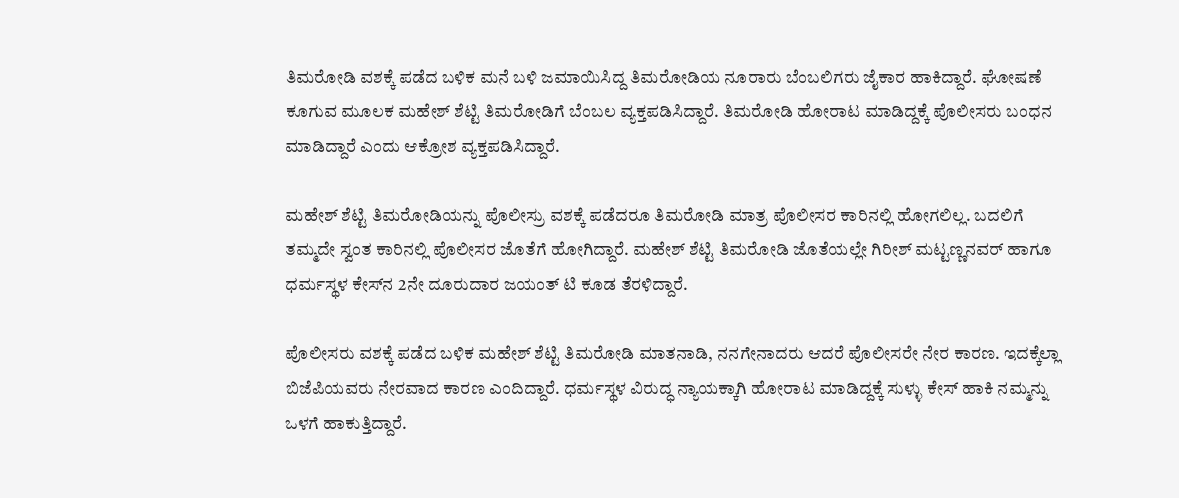ತಿಮರೋಡಿ ವಶಕ್ಕೆ ಪಡೆದ ಬಳಿಕ ಮನೆ ಬಳಿ ಜಮಾಯಿಸಿದ್ದ ತಿಮರೋಡಿಯ ನೂರಾರು ಬೆಂಬಲಿಗರು ಜೈಕಾರ ಹಾಕಿದ್ದಾರೆ. ಘೋಷಣೆ ಕೂಗುವ ಮೂಲಕ ಮಹೇಶ್‌ ಶೆಟ್ಟಿ ತಿಮರೋಡಿಗೆ ಬೆಂಬಲ ವ್ಯಕ್ತಪಡಿಸಿದ್ದಾರೆ. ತಿಮರೋಡಿ ಹೋರಾಟ ಮಾಡಿದ್ದಕ್ಕೆ ಪೊಲೀಸರು ಬಂಧನ ಮಾಡಿದ್ದಾರೆ ಎಂದು ಆಕ್ರೋಶ ವ್ಯಕ್ತಪಡಿಸಿದ್ದಾರೆ.

ಮಹೇಶ್‌ ಶೆಟ್ಟಿ ತಿಮರೋಡಿಯನ್ನು ಪೊಲೀಸ್ರು ವಶಕ್ಕೆ ಪಡೆದರೂ ತಿಮರೋಡಿ ಮಾತ್ರ ಪೊಲೀಸರ ಕಾರಿನಲ್ಲಿ ಹೋಗಲಿಲ್ಲ. ಬದಲಿಗೆ ತಮ್ಮದೇ ಸ್ವಂತ ಕಾರಿನಲ್ಲಿ ಪೊಲೀಸರ ಜೊತೆಗೆ ಹೋಗಿದ್ದಾರೆ. ಮಹೇಶ್‌ ಶೆಟ್ಟಿ ತಿಮರೋಡಿ ಜೊತೆಯಲ್ಲೇ ಗಿರೀಶ್‌ ಮಟ್ಟಣ್ಣನವರ್‌ ಹಾಗೂ ಧರ್ಮಸ್ಥಳ ಕೇಸ್‌ನ 2ನೇ ದೂರುದಾರ ಜಯಂತ್‌ ಟಿ ಕೂಡ ತೆರಳಿದ್ದಾರೆ.

ಪೊಲೀಸರು ವಶಕ್ಕೆ ಪಡೆದ ಬಳಿಕ ಮಹೇಶ್‌ ಶೆಟ್ಟಿ ತಿಮರೋಡಿ ಮಾತನಾಡಿ, ನನಗೇನಾದರು ಆದರೆ ಪೊಲೀಸರೇ ನೇರ ಕಾರಣ. ಇದಕ್ಕೆಲ್ಲಾ ಬಿಜೆಪಿಯವರು ನೇರವಾದ ಕಾರಣ ಎಂದಿದ್ದಾರೆ. ಧರ್ಮಸ್ಥಳ ವಿರುದ್ಧ ನ್ಯಾಯಕ್ಕಾಗಿ ಹೋರಾಟ ಮಾಡಿದ್ದಕ್ಕೆ ಸುಳ್ಳು ಕೇಸ್ ಹಾಕಿ ನಮ್ಮನ್ನು ಒಳಗೆ ಹಾಕುತ್ತಿದ್ದಾರೆ.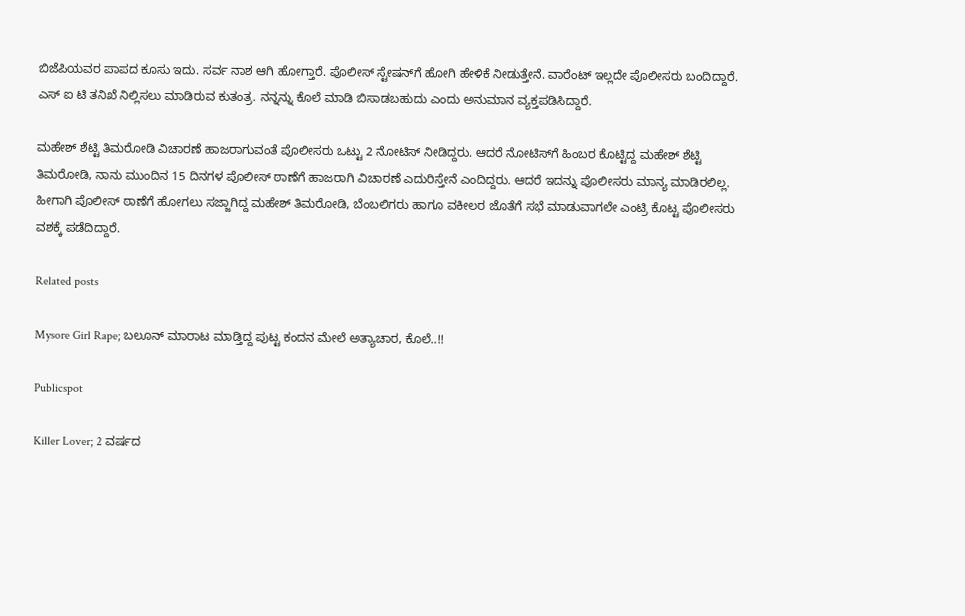ಬಿಜೆಪಿಯವರ ಪಾಪದ ಕೂಸು ಇದು. ಸರ್ವ ನಾಶ ಆಗಿ ಹೋಗ್ತಾರೆ. ಪೊಲೀಸ್ ಸ್ಟೇಷನ್‌ಗೆ ಹೋಗಿ ಹೇಳಿಕೆ ನೀಡುತ್ತೇನೆ. ವಾರೆಂಟ್ ಇಲ್ಲದೇ ಪೊಲೀಸರು ಬಂದಿದ್ದಾರೆ. ಎಸ್ ಐ ಟಿ ತನಿಖೆ ನಿಲ್ಲಿಸಲು ಮಾಡಿರುವ ಕುತಂತ್ರ. ನನ್ನನ್ನು ಕೊಲೆ ಮಾಡಿ ಬಿಸಾಡಬಹುದು ಎಂದು ಅನುಮಾನ ವ್ಯಕ್ತಪಡಿಸಿದ್ದಾರೆ.

ಮಹೇಶ್‌ ಶೆಟ್ಟಿ ತಿಮರೋಡಿ ವಿಚಾರಣೆ ಹಾಜರಾಗುವಂತೆ ಪೊಲೀಸರು ಒಟ್ಟು 2 ನೋಟಿಸ್‌ ನೀಡಿದ್ದರು. ಆದರೆ ನೋಟಿಸ್‌ಗೆ ಹಿಂಬರ ಕೊಟ್ಟಿದ್ದ ಮಹೇಶ್‌ ಶೆಟ್ಟಿ ತಿಮರೋಡಿ, ನಾನು ಮುಂದಿನ 15 ದಿನಗಳ ಪೊಲೀಸ್‌ ಠಾಣೆಗೆ ಹಾಜರಾಗಿ ವಿಚಾರಣೆ ಎದುರಿಸ್ತೇನೆ ಎಂದಿದ್ದರು. ಆದರೆ ಇದನ್ನು ಪೊಲೀಸರು ಮಾನ್ಯ ಮಾಡಿರಲಿಲ್ಲ. ಹೀಗಾಗಿ ಪೊಲೀಸ್‌ ಠಾಣೆಗೆ ಹೋಗಲು ಸಜ್ಜಾಗಿದ್ದ ಮಹೇಶ್‌ ತಿಮರೋಡಿ, ಬೆಂಬಲಿಗರು ಹಾಗೂ ವಕೀಲರ ಜೊತೆಗೆ ಸಭೆ ಮಾಡುವಾಗಲೇ ಎಂಟ್ರಿ ಕೊಟ್ಟ ಪೊಲೀಸರು ವಶಕ್ಕೆ ಪಡೆದಿದ್ದಾರೆ.

Related posts

Mysore Girl Rape; ಬಲೂನ್ ಮಾರಾಟ ಮಾಡ್ತಿದ್ದ ಪುಟ್ಟ ಕಂದನ ಮೇಲೆ ಅತ್ಯಾಚಾರ, ಕೊಲೆ..!!

Publicspot

Killer Lover; 2 ವರ್ಷದ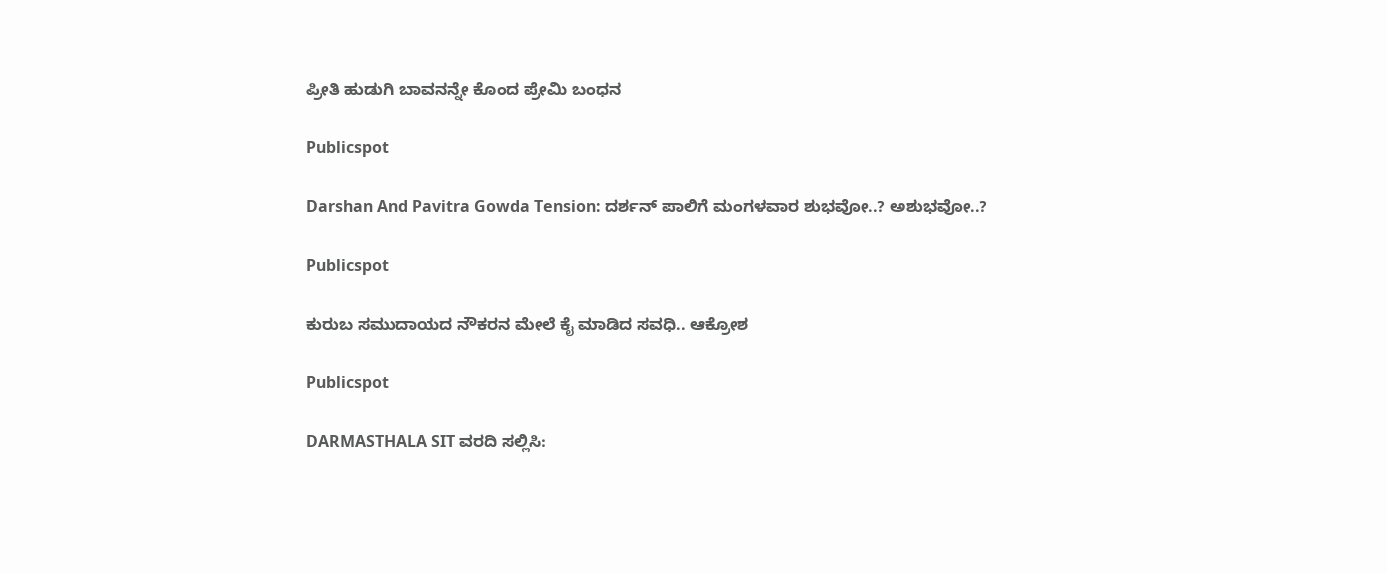ಪ್ರೀತಿ ಹುಡುಗಿ ಬಾವನನ್ನೇ ಕೊಂದ ಪ್ರೇಮಿ ಬಂಧನ

Publicspot

Darshan And Pavitra Gowda Tension: ದರ್ಶನ್ ಪಾಲಿಗೆ ಮಂಗಳವಾರ ಶುಭವೋ..? ಅಶುಭವೋ..?

Publicspot

ಕುರುಬ ಸಮುದಾಯದ ನೌಕರನ ಮೇಲೆ ಕೈ ಮಾಡಿದ ಸವಧಿ.. ಆಕ್ರೋಶ

Publicspot

DARMASTHALA SIT ವರದಿ ಸಲ್ಲಿಸಿ: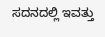ಸದನದಲ್ಲಿ ಇವತ್ತು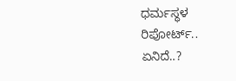ಧರ್ಮಸ್ಥಳ ರಿಪೋರ್ಟ್.. ಏನಿದೆ..?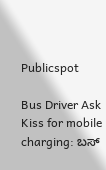Publicspot

Bus Driver Ask Kiss for mobile charging: ಬಸ್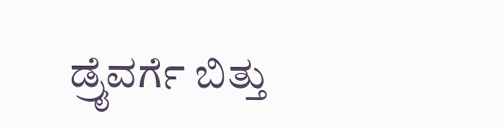ಡ್ರೈವರ್ಗೆ ಬಿತ್ತು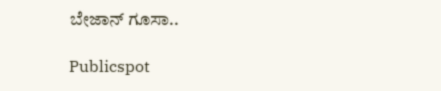ಬೇಜಾನ್ ಗೂಸಾ..

Publicspot